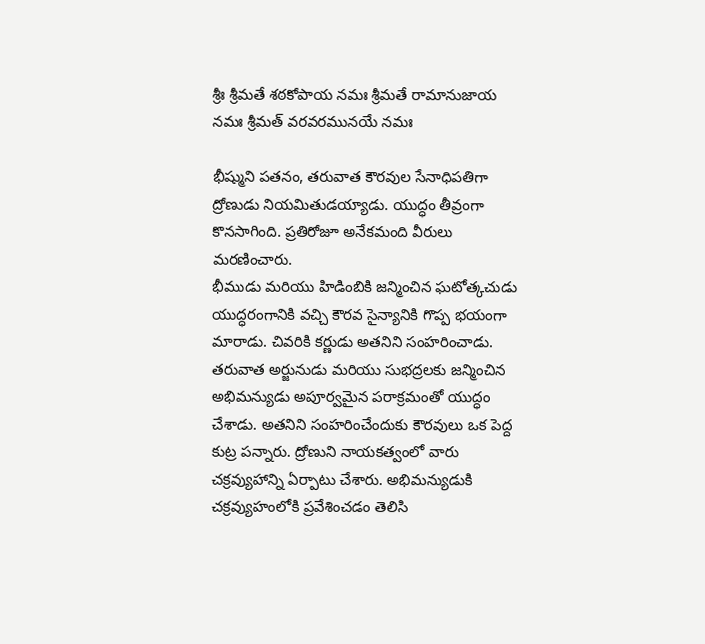శ్రీః శ్రీమతే శఠకోపాయ నమః శ్రీమతే రామానుజాయ నమః శ్రీమత్ వరవరమునయే నమః

భీష్ముని పతనం, తరువాత కౌరవుల సేనాధిపతిగా ద్రోణుడు నియమితుడయ్యాడు. యుద్ధం తీవ్రంగా కొనసాగింది. ప్రతిరోజూ అనేకమంది వీరులు మరణించారు.
భీముడు మరియు హిడింబికి జన్మించిన ఘటోత్కచుడు యుద్ధరంగానికి వచ్చి కౌరవ సైన్యానికి గొప్ప భయంగా మారాడు. చివరికి కర్ణుడు అతనిని సంహరించాడు.
తరువాత అర్జునుడు మరియు సుభద్రలకు జన్మించిన అభిమన్యుడు అపూర్వమైన పరాక్రమంతో యుద్ధం చేశాడు. అతనిని సంహరించేందుకు కౌరవులు ఒక పెద్ద కుట్ర పన్నారు. ద్రోణుని నాయకత్వంలో వారు చక్రవ్యుహాన్ని ఏర్పాటు చేశారు. అభిమన్యుడుకి చక్రవ్యుహంలోకి ప్రవేశించడం తెలిసి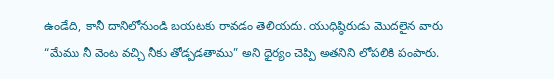ఉండేది, కానీ దానిలోనుండి బయటకు రావడం తెలియదు. యుధిష్ఠిరుడు మొదలైన వారు “మేము నీ వెంట వచ్చి నీకు తోడ్పడతాము” అని ధైర్యం చెప్పి అతనిని లోపలికి పంపారు.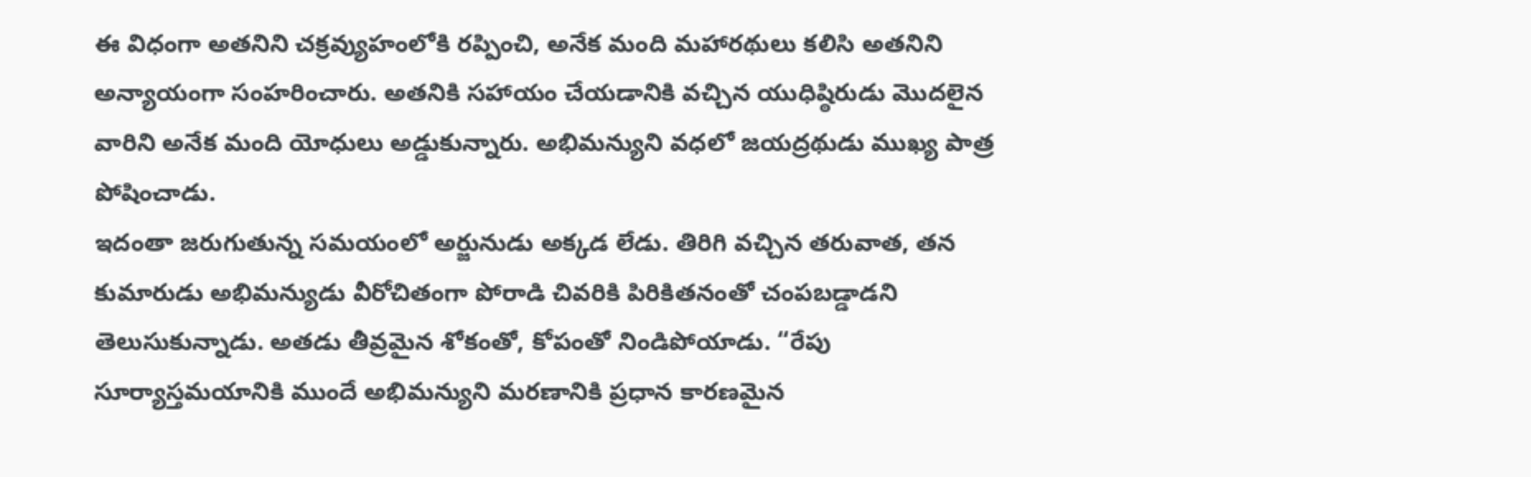ఈ విధంగా అతనిని చక్రవ్యుహంలోకి రప్పించి, అనేక మంది మహారథులు కలిసి అతనిని అన్యాయంగా సంహరించారు. అతనికి సహాయం చేయడానికి వచ్చిన యుధిష్ఠిరుడు మొదలైన వారిని అనేక మంది యోధులు అడ్డుకున్నారు. అభిమన్యుని వధలో జయద్రథుడు ముఖ్య పాత్ర పోషించాడు.
ఇదంతా జరుగుతున్న సమయంలో అర్జునుడు అక్కడ లేడు. తిరిగి వచ్చిన తరువాత, తన కుమారుడు అభిమన్యుడు వీరోచితంగా పోరాడి చివరికి పిరికితనంతో చంపబడ్డాడని తెలుసుకున్నాడు. అతడు తీవ్రమైన శోకంతో, కోపంతో నిండిపోయాడు. “రేపు సూర్యాస్తమయానికి ముందే అభిమన్యుని మరణానికి ప్రధాన కారణమైన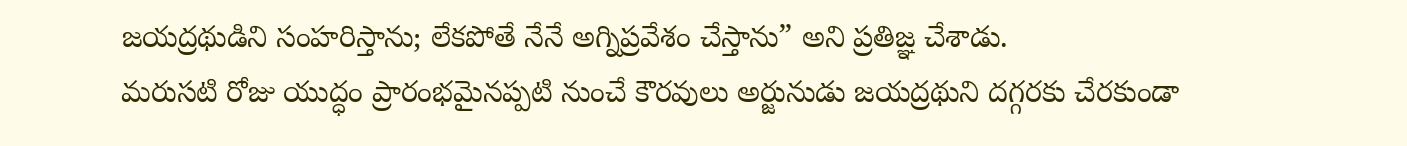జయద్రథుడిని సంహరిస్తాను; లేకపోతే నేనే అగ్నిప్రవేశం చేస్తాను” అని ప్రతిజ్ఞ చేశాడు.
మరుసటి రోజు యుద్ధం ప్రారంభమైనప్పటి నుంచే కౌరవులు అర్జునుడు జయద్రథుని దగ్గరకు చేరకుండా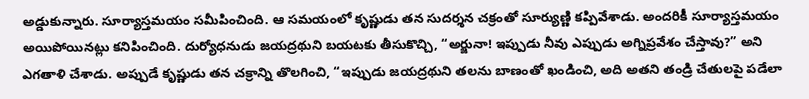అడ్డుకున్నారు. సూర్యాస్తమయం సమీపించింది. ఆ సమయంలో కృష్ణుడు తన సుదర్శన చక్రంతో సూర్యుణ్ణి కప్పివేశాడు. అందరికీ సూర్యాస్తమయం అయిపోయినట్లు కనిపించింది. దుర్యోధనుడు జయద్రథుని బయటకు తీసుకొచ్చి, “అర్జునా! ఇప్పుడు నీవు ఎప్పుడు అగ్నిప్రవేశం చేస్తావు?” అని ఎగతాళి చేశాడు. అప్పుడే కృష్ణుడు తన చక్రాన్ని తొలగించి, “ఇప్పుడు జయద్రథుని తలను బాణంతో ఖండించి, అది అతని తండ్రి చేతులపై పడేలా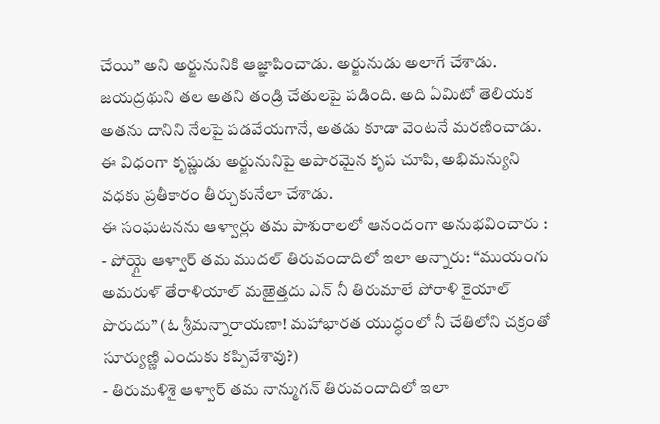చేయి” అని అర్జునునికి ఆజ్ఞాపించాడు. అర్జునుడు అలాగే చేశాడు. జయద్రథుని తల అతని తండ్రి చేతులపై పడింది. అది ఏమిటో తెలియక అతను దానిని నేలపై పడవేయగానే, అతడు కూడా వెంటనే మరణించాడు.
ఈ విధంగా కృష్ణుడు అర్జునునిపై అపారమైన కృప చూపి, అభిమన్యుని వధకు ప్రతీకారం తీర్చుకునేలా చేశాడు.
ఈ సంఘటనను ఆళ్వార్లు తమ పాశురాలలో ఆనందంగా అనుభవించారు :
- పోయ్గై ఆళ్వార్ తమ ముదల్ తిరువందాదిలో ఇలా అన్నారు: “ముయంగు అమరుళ్ తేరాళియాల్ మఱైత్తదు ఎన్ నీ తిరుమాలే పోరాళి కైయాల్ పొరుదు” (ఓ శ్రీమన్నారాయణా! మహాభారత యుద్ధంలో నీ చేతిలోని చక్రంతో సూర్యుణ్ణి ఎందుకు కప్పివేశావు?)
- తిరుమళిశై ఆళ్వార్ తమ నాన్ముగన్ తిరువందాదిలో ఇలా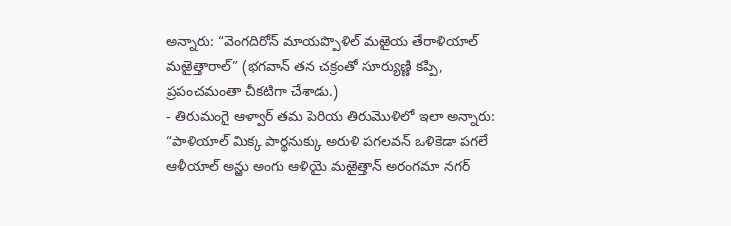అన్నారు: “వెంగదిరోన్ మాయప్పొళిల్ మఱైయ తేరాళియాల్ మఱైత్తారాల్” (భగవాన్ తన చక్రంతో సూర్యుణ్ణి కప్పి, ప్రపంచమంతా చీకటిగా చేశాడు.)
- తిరుమంగై ఆళ్వార్ తమ పెరియ తిరుమొళిలో ఇలా అన్నారు: “పాళియాల్ మిక్క పార్థనుక్కు అరుళి పగలవన్ ఒళికెడా పగలే ఆళీయాల్ అన్ఱు అంగు ఆళియై మఱైత్తాన్ అరంగమా నగర్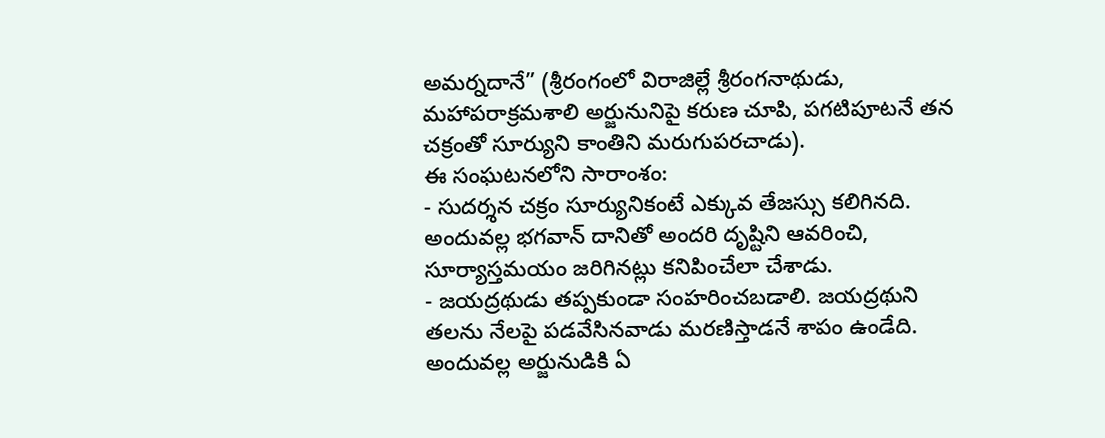అమర్నదానే” (శ్రీరంగంలో విరాజిల్లే శ్రీరంగనాథుడు, మహాపరాక్రమశాలి అర్జునునిపై కరుణ చూపి, పగటిపూటనే తన చక్రంతో సూర్యుని కాంతిని మరుగుపరచాడు).
ఈ సంఘటనలోని సారాంశం:
- సుదర్శన చక్రం సూర్యునికంటే ఎక్కువ తేజస్సు కలిగినది. అందువల్ల భగవాన్ దానితో అందరి దృష్టిని ఆవరించి, సూర్యాస్తమయం జరిగినట్లు కనిపించేలా చేశాడు.
- జయద్రథుడు తప్పకుండా సంహరించబడాలి. జయద్రథుని తలను నేలపై పడవేసినవాడు మరణిస్తాడనే శాపం ఉండేది. అందువల్ల అర్జునుడికి ఏ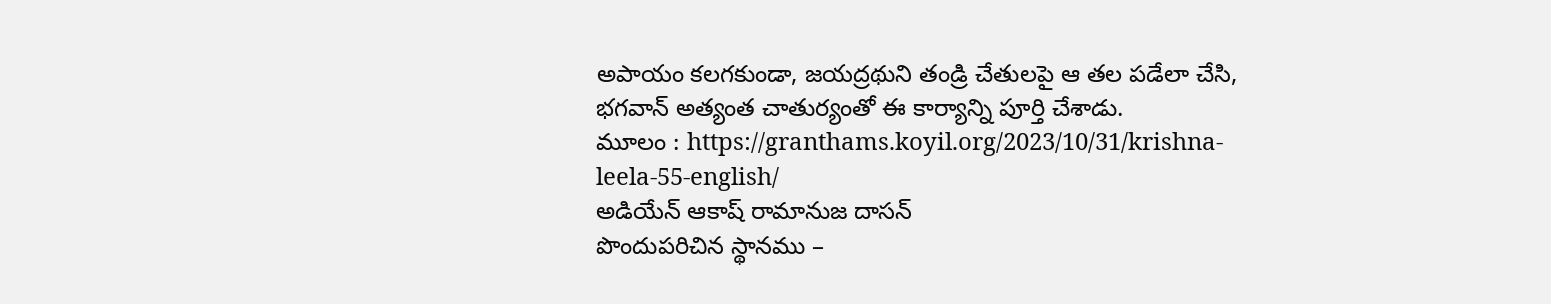అపాయం కలగకుండా, జయద్రథుని తండ్రి చేతులపై ఆ తల పడేలా చేసి, భగవాన్ అత్యంత చాతుర్యంతో ఈ కార్యాన్ని పూర్తి చేశాడు.
మూలం : https://granthams.koyil.org/2023/10/31/krishna-leela-55-english/
అడియేన్ ఆకాష్ రామానుజ దాసన్
పొందుపరిచిన స్థానము –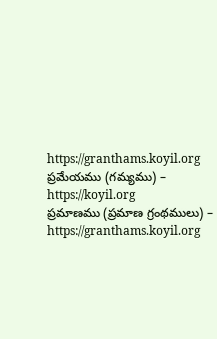https://granthams.koyil.org
ప్రమేయము (గమ్యము) – https://koyil.org
ప్రమాణము (ప్రమాణ గ్రంథములు) – https://granthams.koyil.org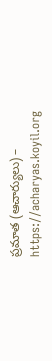ప్రమాత (ఆచార్యులు) – https://acharyas.koyil.org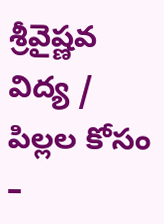శ్రీవైష్ణవ విద్య / పిల్లల కోసం –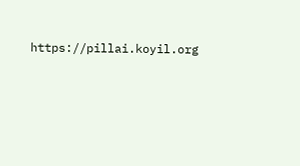https://pillai.koyil.org